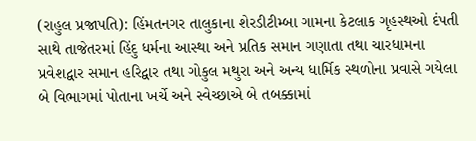(રાહુલ પ્રજાપતિ): હિંમતનગર તાલુકાના શેરડીટીમ્બા ગામના કેટલાક ગૃહસ્થઓ દંપતી સાથે તાજેતરમાં હિંદુ ધર્મના આસ્થા અને પ્રતિક સમાન ગણાતા તથા ચારધામના પ્રવેશદ્વાર સમાન હરિદ્વાર તથા ગોકુલ મથુરા અને અન્ય ધાર્મિક સ્થળોના પ્રવાસે ગયેલા બે વિભાગમાં પોતાના ખર્ચે અને સ્વેચ્છાએ બે તબક્કામાં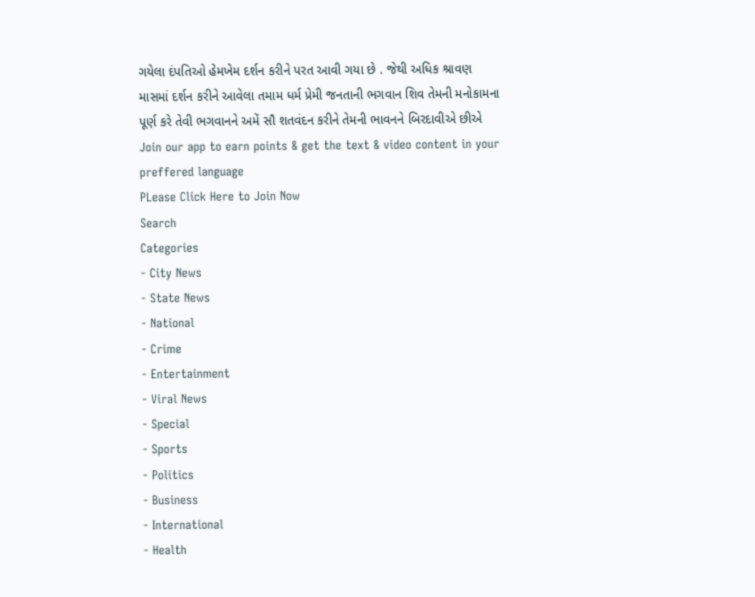ગયેલા દંપતિઓ હેમખેમ દર્શન કરીને પરત આવી ગયા છે . જેથી અધિક શ્રાવણ માસમાં દર્શન કરીને આવેલા તમામ ધર્મ પ્રેમી જનતાની ભગવાન શિવ તેમની મનોકામના પૂર્ણ કરે તેવી ભગવાનને અમેં સૌ શતવંદન કરીને તેમની ભાવનને બિરદાવીએ છીએ
Join our app to earn points & get the text & video content in your preffered language
PLease Click Here to Join Now
Search
Categories
- City News
- State News
- National
- Crime
- Entertainment
- Viral News
- Special
- Sports
- Politics
- Business
- International
- Health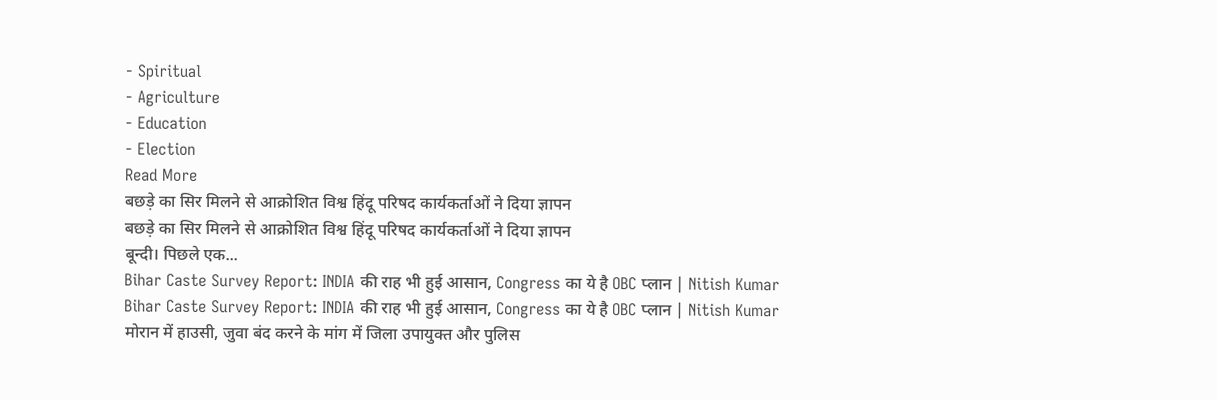- Spiritual
- Agriculture
- Education
- Election
Read More
बछड़े का सिर मिलने से आक्रोशित विश्व हिंदू परिषद कार्यकर्ताओं ने दिया ज्ञापन
बछड़े का सिर मिलने से आक्रोशित विश्व हिंदू परिषद कार्यकर्ताओं ने दिया ज्ञापन
बून्दी। पिछले एक...
Bihar Caste Survey Report: INDIA की राह भी हुई आसान, Congress का ये है OBC प्लान | Nitish Kumar
Bihar Caste Survey Report: INDIA की राह भी हुई आसान, Congress का ये है OBC प्लान | Nitish Kumar
मोरान में हाउसी, जुवा बंद करने के मांग में जिला उपायुक्त और पुलिस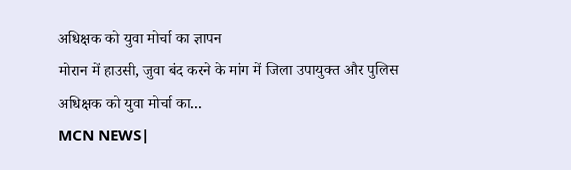अधिक्षक को युवा मोर्चा का ज्ञापन
मोरान में हाउसी, जुवा बंद करने के मांग में जिला उपायुक्त और पुलिस अधिक्षक को युवा मोर्चा का...
MCN NEWS|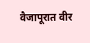वैजापूरात वीर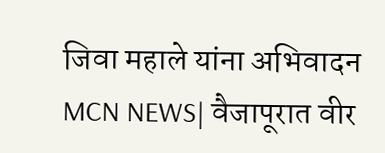जिवा महाले यांना अभिवादन
MCN NEWS| वैजापूरात वीर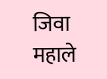जिवा महाले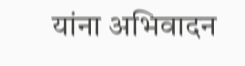यांना अभिवादन